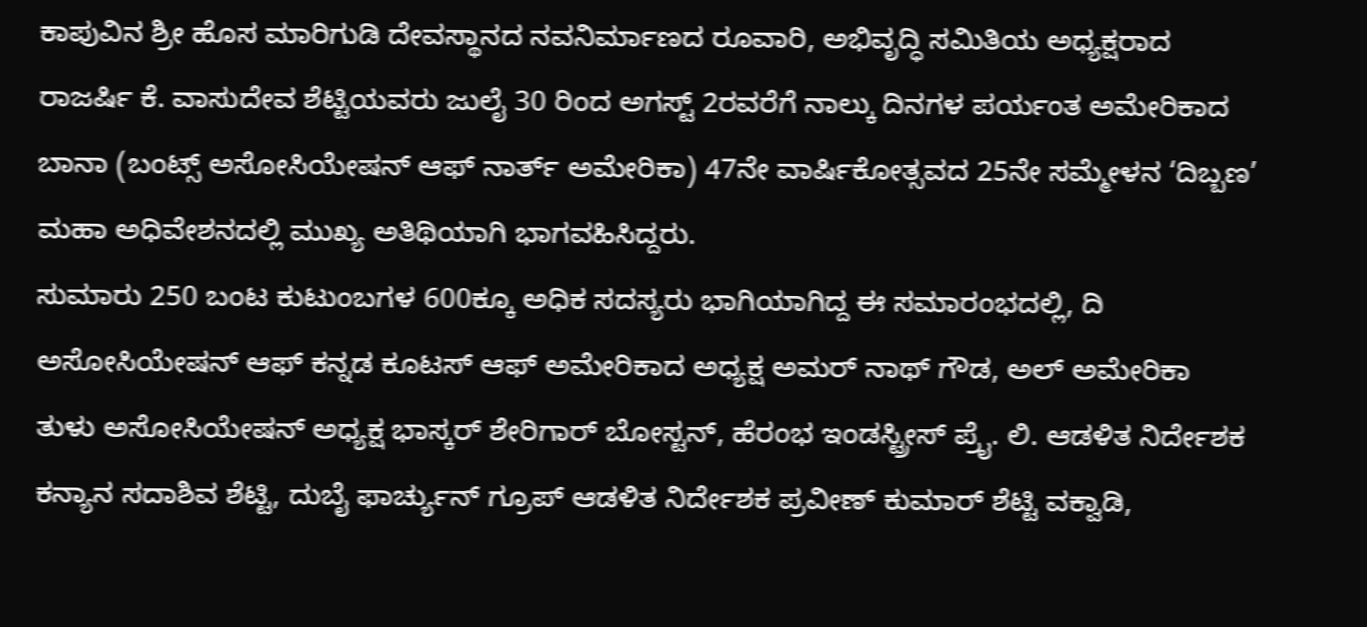ಕಾಪುವಿನ ಶ್ರೀ ಹೊಸ ಮಾರಿಗುಡಿ ದೇವಸ್ಥಾನದ ನವನಿರ್ಮಾಣದ ರೂವಾರಿ, ಅಭಿವೃದ್ಧಿ ಸಮಿತಿಯ ಅಧ್ಯಕ್ಷರಾದ ರಾಜರ್ಷಿ ಕೆ. ವಾಸುದೇವ ಶೆಟ್ಟಿಯವರು ಜುಲೈ 30 ರಿಂದ ಅಗಸ್ಟ್ 2ರವರೆಗೆ ನಾಲ್ಕು ದಿನಗಳ ಪರ್ಯಂತ ಅಮೇರಿಕಾದ ಬಾನಾ (ಬಂಟ್ಸ್ ಅಸೋಸಿಯೇಷನ್ ಆಫ್ ನಾರ್ತ್ ಅಮೇರಿಕಾ) 47ನೇ ವಾರ್ಷಿಕೋತ್ಸವದ 25ನೇ ಸಮ್ಮೇಳನ ‘ದಿಬ್ಬಣ’ ಮಹಾ ಅಧಿವೇಶನದಲ್ಲಿ ಮುಖ್ಯ ಅತಿಥಿಯಾಗಿ ಭಾಗವಹಿಸಿದ್ದರು.
ಸುಮಾರು 250 ಬಂಟ ಕುಟುಂಬಗಳ 600ಕ್ಕೂ ಅಧಿಕ ಸದಸ್ಯರು ಭಾಗಿಯಾಗಿದ್ದ ಈ ಸಮಾರಂಭದಲ್ಲಿ, ದಿ ಅಸೋಸಿಯೇಷನ್ ಆಫ್ ಕನ್ನಡ ಕೂಟಸ್ ಆಫ್ ಅಮೇರಿಕಾದ ಅಧ್ಯಕ್ಷ ಅಮರ್ ನಾಥ್ ಗೌಡ, ಅಲ್ ಅಮೇರಿಕಾ ತುಳು ಅಸೋಸಿಯೇಷನ್ ಅಧ್ಯಕ್ಷ ಭಾಸ್ಕರ್ ಶೇರಿಗಾರ್ ಬೋಸ್ಟನ್, ಹೆರಂಭ ಇಂಡಸ್ಟ್ರೀಸ್ ಪ್ರೈ. ಲಿ. ಆಡಳಿತ ನಿರ್ದೇಶಕ ಕನ್ಯಾನ ಸದಾಶಿವ ಶೆಟ್ಟಿ, ದುಬೈ ಫಾರ್ಚ್ಯುನ್ ಗ್ರೂಪ್ ಆಡಳಿತ ನಿರ್ದೇಶಕ ಪ್ರವೀಣ್ ಕುಮಾರ್ ಶೆಟ್ಟಿ ವಕ್ವಾಡಿ,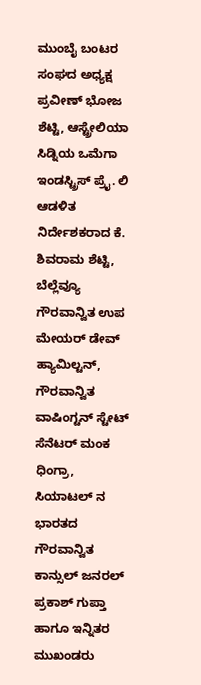ಮುಂಬೈ ಬಂಟರ ಸಂಘದ ಅಧ್ಯಕ್ಷ ಪ್ರವೀಣ್ ಭೋಜ ಶೆಟ್ಟಿ, ಆಸ್ಟ್ರೇಲಿಯಾ ಸಿಡ್ನಿಯ ಒಮೆಗಾ ಇಂಡಸ್ಟ್ರಿಸ್ ಪ್ರೈ. ಲಿ ಆಡಳಿತ ನಿರ್ದೇಶಕರಾದ ಕೆ. ಶಿವರಾಮ ಶೆಟ್ಟಿ,
ಬೆಲ್ಲೆವ್ಯೂ ಗೌರವಾನ್ವಿತ ಉಪ ಮೇಯರ್ ಡೇವ್ ಹ್ಯಾಮಿಲ್ಟನ್, ಗೌರವಾನ್ವಿತ ವಾಷಿಂಗ್ಟನ್ ಸ್ಟೇಟ್ ಸೆನೆಟರ್ ಮಂಕ ಧಿಂಗ್ರಾ,
ಸಿಯಾಟಲ್ ನ ಭಾರತದ ಗೌರವಾನ್ವಿತ ಕಾನ್ಸುಲ್ ಜನರಲ್ ಪ್ರಕಾಶ್ ಗುಪ್ತಾ ಹಾಗೂ ಇನ್ನಿತರ ಮುಖಂಡರು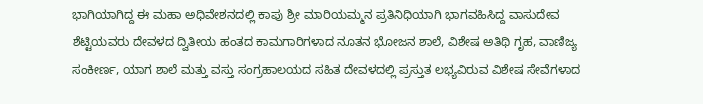ಭಾಗಿಯಾಗಿದ್ದ ಈ ಮಹಾ ಅಧಿವೇಶನದಲ್ಲಿ ಕಾಪು ಶ್ರೀ ಮಾರಿಯಮ್ಮನ ಪ್ರತಿನಿಧಿಯಾಗಿ ಭಾಗವಹಿಸಿದ್ದ ವಾಸುದೇವ ಶೆಟ್ಟಿಯವರು ದೇವಳದ ದ್ವಿತೀಯ ಹಂತದ ಕಾಮಗಾರಿಗಳಾದ ನೂತನ ಭೋಜನ ಶಾಲೆ, ವಿಶೇಷ ಅತಿಥಿ ಗೃಹ, ವಾಣಿಜ್ಯ ಸಂಕೀರ್ಣ, ಯಾಗ ಶಾಲೆ ಮತ್ತು ವಸ್ತು ಸಂಗ್ರಹಾಲಯದ ಸಹಿತ ದೇವಳದಲ್ಲಿ ಪ್ರಸ್ತುತ ಲಭ್ಯವಿರುವ ವಿಶೇಷ ಸೇವೆಗಳಾದ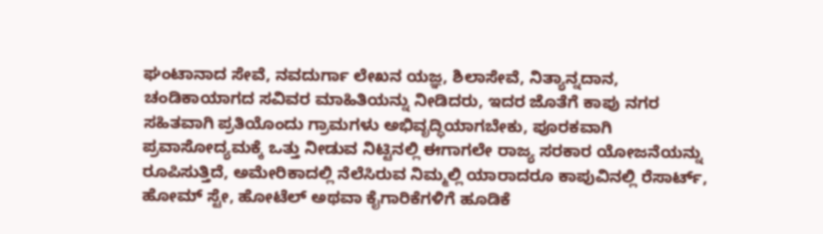ಘಂಟಾನಾದ ಸೇವೆ, ನವದುರ್ಗಾ ಲೇಖನ ಯಜ್ಞ, ಶಿಲಾಸೇವೆ, ನಿತ್ಯಾನ್ನದಾನ, ಚಂಡಿಕಾಯಾಗದ ಸವಿವರ ಮಾಹಿತಿಯನ್ನು ನೀಡಿದರು, ಇದರ ಜೊತೆಗೆ ಕಾಪು ನಗರ ಸಹಿತವಾಗಿ ಪ್ರತಿಯೊಂದು ಗ್ರಾಮಗಳು ಅಭಿವೃದ್ಧಿಯಾಗಬೇಕು, ಪೂರಕವಾಗಿ ಪ್ರವಾಸೋದ್ಯಮಕ್ಕೆ ಒತ್ತು ನೀಡುವ ನಿಟ್ಟಿನಲ್ಲಿ ಈಗಾಗಲೇ ರಾಜ್ಯ ಸರಕಾರ ಯೋಜನೆಯನ್ನು ರೂಪಿಸುತ್ತಿದೆ, ಅಮೇರಿಕಾದಲ್ಲಿ ನೆಲೆಸಿರುವ ನಿಮ್ಮಲ್ಲಿ ಯಾರಾದರೂ ಕಾಪುವಿನಲ್ಲಿ ರೆಸಾರ್ಟ್, ಹೋಮ್ ಸ್ಟೇ, ಹೋಟೆಲ್ ಅಥವಾ ಕೈಗಾರಿಕೆಗಳಿಗೆ ಹೂಡಿಕೆ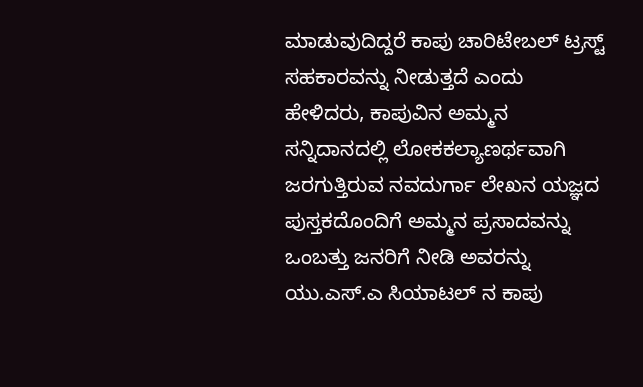ಮಾಡುವುದಿದ್ದರೆ ಕಾಪು ಚಾರಿಟೇಬಲ್ ಟ್ರಸ್ಟ್ ಸಹಕಾರವನ್ನು ನೀಡುತ್ತದೆ ಎಂದು ಹೇಳಿದರು, ಕಾಪುವಿನ ಅಮ್ಮನ ಸನ್ನಿದಾನದಲ್ಲಿ ಲೋಕಕಲ್ಯಾಣರ್ಥವಾಗಿ ಜರಗುತ್ತಿರುವ ನವದುರ್ಗಾ ಲೇಖನ ಯಜ್ಞದ ಪುಸ್ತಕದೊಂದಿಗೆ ಅಮ್ಮನ ಪ್ರಸಾದವನ್ನು ಒಂಬತ್ತು ಜನರಿಗೆ ನೀಡಿ ಅವರನ್ನು ಯು.ಎಸ್.ಎ ಸಿಯಾಟಲ್ ನ ಕಾಪು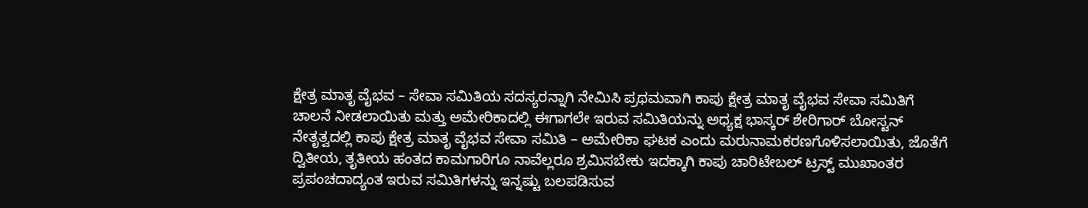ಕ್ಷೇತ್ರ ಮಾತೃ ವೈಭವ – ಸೇವಾ ಸಮಿತಿಯ ಸದಸ್ಯರನ್ನಾಗಿ ನೇಮಿಸಿ ಪ್ರಥಮವಾಗಿ ಕಾಪು ಕ್ಷೇತ್ರ ಮಾತೃ ವೈಭವ ಸೇವಾ ಸಮಿತಿಗೆ ಚಾಲನೆ ನೀಡಲಾಯಿತು ಮತ್ತು ಅಮೇರಿಕಾದಲ್ಲಿ ಈಗಾಗಲೇ ಇರುವ ಸಮಿತಿಯನ್ನು ಅಧ್ಯಕ್ಷ ಭಾಸ್ಕರ್ ಶೇರಿಗಾರ್ ಬೋಸ್ಟನ್ ನೇತೃತ್ವದಲ್ಲಿ ಕಾಪು ಕ್ಷೇತ್ರ ಮಾತೃ ವೈಭವ ಸೇವಾ ಸಮಿತಿ – ಅಮೇರಿಕಾ ಘಟಕ ಎಂದು ಮರುನಾಮಕರಣಗೊಳಿಸಲಾಯಿತು, ಜೊತೆಗೆ ದ್ವಿತೀಯ, ತೃತೀಯ ಹಂತದ ಕಾಮಗಾರಿಗೂ ನಾವೆಲ್ಲರೂ ಶ್ರಮಿಸಬೇಕು ಇದಕ್ಕಾಗಿ ಕಾಪು ಚಾರಿಟೇಬಲ್ ಟ್ರಸ್ಟ್ ಮುಖಾಂತರ ಪ್ರಪಂಚದಾದ್ಯಂತ ಇರುವ ಸಮಿತಿಗಳನ್ನು ಇನ್ನಷ್ಟು ಬಲಪಡಿಸುವ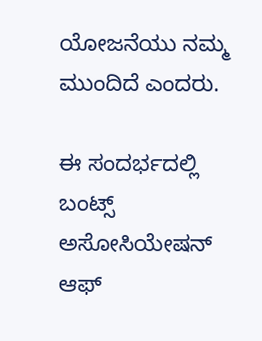ಯೋಜನೆಯು ನಮ್ಮ ಮುಂದಿದೆ ಎಂದರು.

ಈ ಸಂದರ್ಭದಲ್ಲಿ ಬಂಟ್ಸ್ ಅಸೋಸಿಯೇಷನ್ ಆಫ್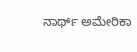ನಾರ್ಥ್ ಅಮೇರಿಕಾ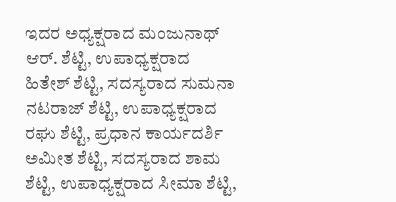ಇದರ ಅಧ್ಯಕ್ಷರಾದ ಮಂಜುನಾಥ್ ಆರ್. ಶೆಟ್ಟಿ, ಉಪಾಧ್ಯಕ್ಷರಾದ
ಹಿತೇಶ್ ಶೆಟ್ಟಿ, ಸದಸ್ಯರಾದ ಸುಮನಾ ನಟರಾಜ್ ಶೆಟ್ಟಿ, ಉಪಾಧ್ಯಕ್ಷರಾದ ರಘು ಶೆಟ್ಟಿ, ಪ್ರಧಾನ ಕಾರ್ಯದರ್ಶಿ ಅಮೀತ ಶೆಟ್ಟಿ, ಸದಸ್ಯರಾದ ಶಾಮ ಶೆಟ್ಟಿ, ಉಪಾಧ್ಯಕ್ಷರಾದ ಸೀಮಾ ಶೆಟ್ಟಿ,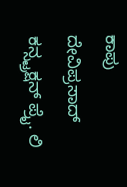ಕಾಪು ದೇವಿಪ್ರಸಾದ್ ಕನ್ಸ್ಟ್ರಕ್ಷನ್ ಪ್ರೈ. ಲಿ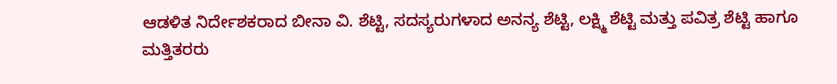ಆಡಳಿತ ನಿರ್ದೇಶಕರಾದ ಬೀನಾ ವಿ. ಶೆಟ್ಟಿ, ಸದಸ್ಯರುಗಳಾದ ಅನನ್ಯ ಶೆಟ್ಟಿ, ಲಕ್ಷ್ಮಿ ಶೆಟ್ಟಿ ಮತ್ತು ಪವಿತ್ರ ಶೆಟ್ಟಿ ಹಾಗೂ ಮತ್ತಿತರರು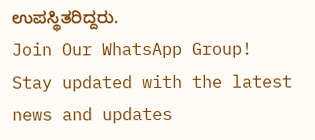ಉಪಸ್ಥಿತರಿದ್ದರು.
Join Our WhatsApp Group!
Stay updated with the latest news and updates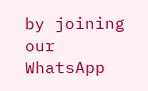by joining our WhatsApp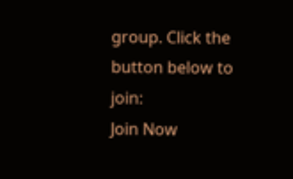group. Click the button below to join:
Join Now